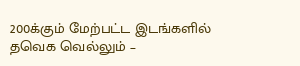200க்கும் மேற்பட்ட இடங்களில் தவெக வெல்லும் –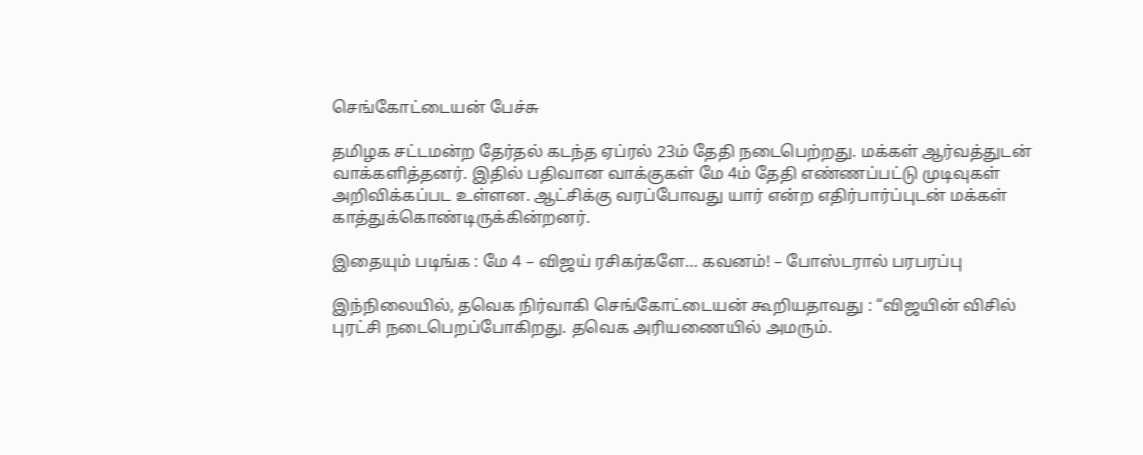செங்கோட்டையன் பேச்சு

தமிழக சட்டமன்ற தேர்தல் கடந்த ஏப்ரல் 23ம் தேதி நடைபெற்றது. மக்கள் ஆர்வத்துடன் வாக்களித்தனர். இதில் பதிவான வாக்குகள் மே 4ம் தேதி எண்ணப்பட்டு முடிவுகள் அறிவிக்கப்பட உள்ளன. ஆட்சிக்கு வரப்போவது யார் என்ற எதிர்பார்ப்புடன் மக்கள் காத்துக்கொண்டிருக்கின்றனர்.

இதையும் படிங்க : மே 4 – விஜய் ரசிகர்களே… கவனம்! – போஸ்டரால் பரபரப்பு

இந்நிலையில், தவெக நிர்வாகி செங்கோட்டையன் கூறியதாவது : “விஜயின் விசில் புரட்சி நடைபெறப்போகிறது. தவெக அரியணையில் அமரும்.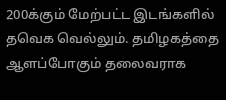200க்கும் மேற்பட்ட இடங்களில் தவெக வெல்லும். தமிழகத்தை ஆளப்போகும் தலைவராக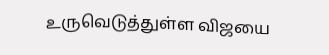உருவெடுத்துள்ள விஜயை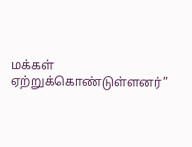மக்கள் ஏற்றுக்கொண்டுள்ளனர்”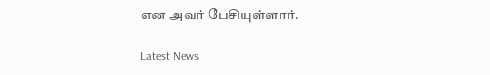என அவர் பேசியுள்ளார்.

Latest News